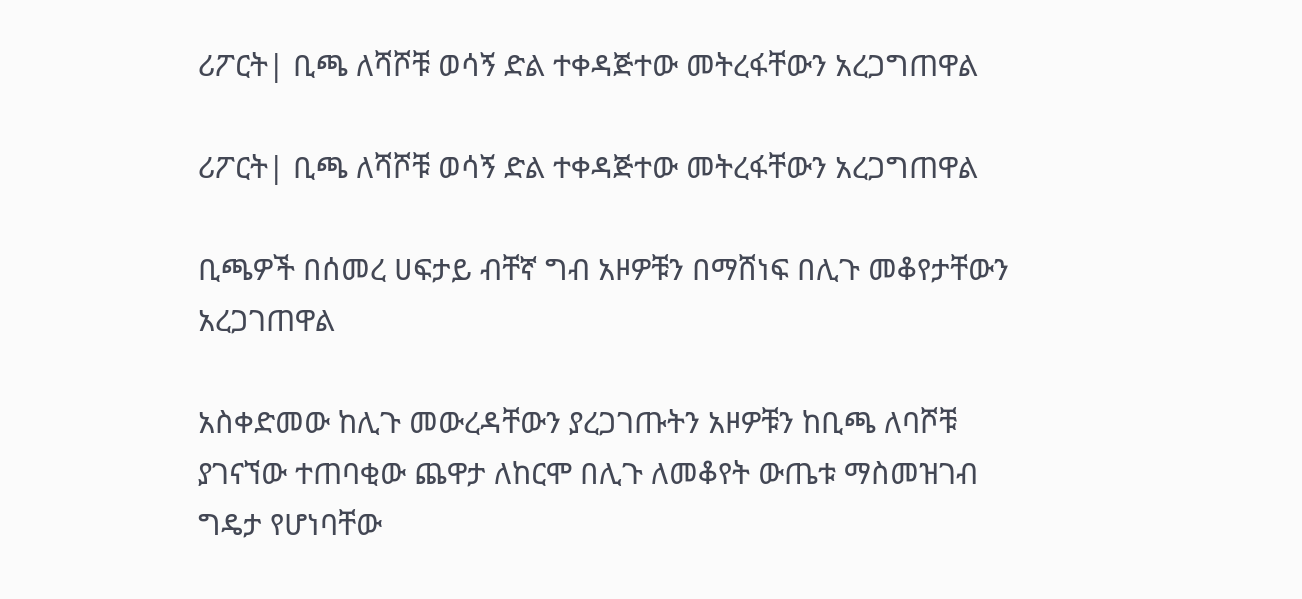ሪፖርት| ቢጫ ለሻሾቹ ወሳኝ ድል ተቀዳጅተው መትረፋቸውን አረጋግጠዋል

ሪፖርት| ቢጫ ለሻሾቹ ወሳኝ ድል ተቀዳጅተው መትረፋቸውን አረጋግጠዋል

ቢጫዎች በሰመረ ሀፍታይ ብቸኛ ግብ አዞዎቹን በማሸነፍ በሊጉ መቆየታቸውን አረጋገጠዋል

አስቀድመው ከሊጉ መውረዳቸውን ያረጋገጡትን አዞዎቹን ከቢጫ ለባሾቹ ያገናኘው ተጠባቂው ጨዋታ ለከርሞ በሊጉ ለመቆየት ውጤቱ ማስመዝገብ ግዴታ የሆነባቸው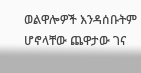ወልዋሎዎች እንዳሰቡትም ሆኖላቸው ጨዋታው ገና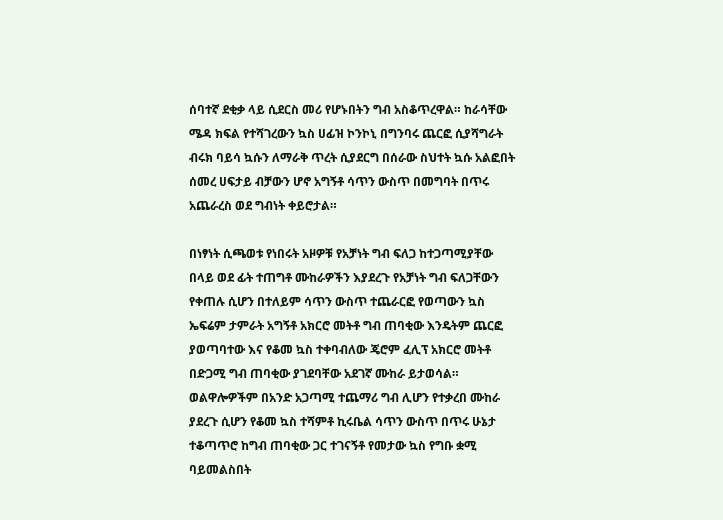ሰባተኛ ደቂቃ ላይ ሲደርስ መሪ የሆኑበትን ግብ አስቆጥረዋል። ከራሳቸው ሜዳ ክፍል የተሻገረውን ኳስ ሀፊዝ ኮንኮኒ በግንባሩ ጨርፎ ሲያሻግራት ብሩክ ባይሳ ኳሱን ለማራቅ ጥረት ሲያደርግ በሰራው ስህተት ኳሱ አልፎበት ሰመረ ሀፍታይ ብቻውን ሆኖ አግኝቶ ሳጥን ውስጥ በመግባት በጥሩ አጨራረስ ወደ ግብነት ቀይሮታል።

በነፃነት ሲጫወቱ የነበሩት አዞዎቹ የአቻነት ግብ ፍለጋ ከተጋጣሚያቸው በላይ ወደ ፊት ተጠግቶ ሙከራዎችን እያደረጉ የአቻነት ግብ ፍለጋቸውን የቀጠሉ ሲሆን በተለይም ሳጥን ውስጥ ተጨራርፎ የወጣውን ኳስ ኤፍሬም ታምራት አግኝቶ አክርሮ መትቶ ግብ ጠባቂው እንዴትም ጨርፎ ያወጣባተው እና የቆመ ኳስ ተቀባብለው ጄሮም ፈሊፕ አክርሮ መትቶ በድጋሚ ግብ ጠባቂው ያገደባቸው አደገኛ ሙከራ ይታወሳል። ወልዋሎዎችም በአንድ አጋጣሚ ተጨማሪ ግብ ሊሆን የተቃረበ ሙከራ ያደረጉ ሲሆን የቆመ ኳስ ተሻምቶ ኪሩቤል ሳጥን ውስጥ በጥሩ ሁኔታ ተቆጣጥሮ ከግብ ጠባቂው ጋር ተገናኝቶ የመታው ኳስ የግቡ ቋሚ ባይመልስበት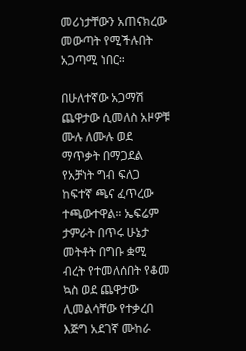መሪነታቸውን አጠናክረው መውጣት የሚችሉበት አጋጣሚ ነበር።

በሁለተኛው አጋማሽ ጨዋታው ሲመለስ አዞዎቹ ሙሉ ለሙሉ ወደ ማጥቃት በማጋደል የአቻነት ግብ ፍለጋ ከፍተኛ ጫና ፈጥረው ተጫውተዋል። ኤፍሬም ታምራት በጥሩ ሁኔታ መትቶት በግቡ ቋሚ ብረት የተመለሰበት የቆመ ኳስ ወደ ጨዋታው ሊመልሳቸው የተቃረበ እጅግ አደገኛ ሙከራ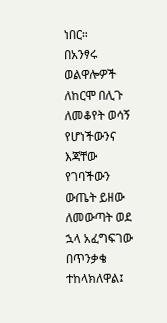ነበር።
በአንፃሩ ወልዋሎዎች ለከርሞ በሊጉ ለመቆየት ወሳኝ የሆነችውንና እጃቸው የገባችውን ውጤት ይዘው ለመውጣት ወደ ኋላ አፈግፍገው በጥንቃቄ ተከላክለዋል፤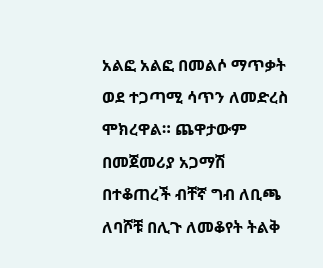አልፎ አልፎ በመልሶ ማጥቃት ወደ ተጋጣሚ ሳጥን ለመድረስ ሞክረዋል። ጨዋታውም በመጀመሪያ አጋማሽ በተቆጠረች ብቸኛ ግብ ለቢጫ ለባሾቹ በሊጉ ለመቆየት ትልቅ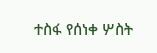ተስፋ የሰነቀ ሦስት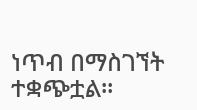ነጥብ በማስገኘት ተቋጭቷል።